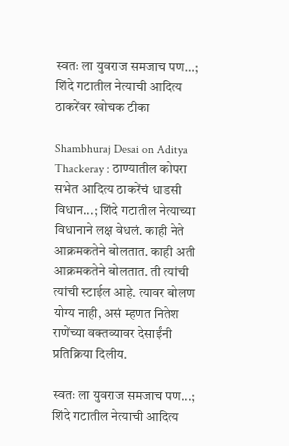स्वतः ला युवराज समजाच पण…; शिंदे गटातील नेत्याची आदित्य ठाकरेंवर खोचक टीका

Shambhuraj Desai on Aditya Thackeray : ठाण्यातील कोपरा सभेत आदित्य ठाकरेंचं धाडसी विधान...; शिंदे गटातील नेत्याच्या विधानाने लक्ष वेधलं. काही नेते आक्रमकतेने बोलतात. काही अती आक्रमकतेने बोलतात. ती त्यांची त्यांची स्टाईल आहे. त्यावर बोलण योग्य नाही, असं म्हणत नितेश राणेंच्या वक्तव्यावर देसाईंनी प्रतिक्रिया दिलीय.

स्वतः ला युवराज समजाच पण...; शिंदे गटातील नेत्याची आदित्य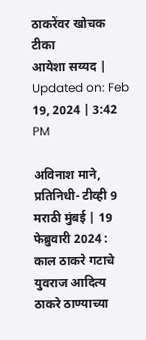ठाकरेंवर खोचक टीका
आयेशा सय्यद | Updated on: Feb 19, 2024 | 3:42 PM

अविनाश माने, प्रतिनिधी- टीव्ही 9 मराठी मुंबई | 19 फेब्रुवारी 2024 : काल ठाकरे गटाचे युवराज आदित्य ठाकरे ठाण्याच्या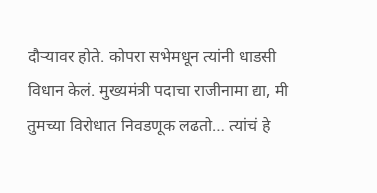दौऱ्यावर होते. कोपरा सभेमधून त्यांनी धाडसी विधान केलं. मुख्यमंत्री पदाचा राजीनामा द्या, मी तुमच्या विरोधात निवडणूक लढतो… त्यांचं हे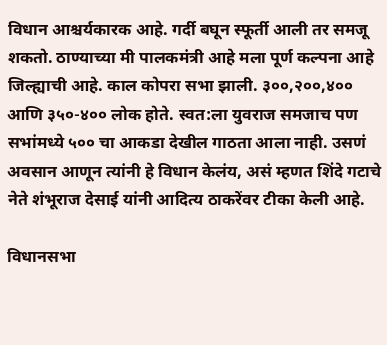विधान आश्चर्यकारक आहे. गर्दी बघून स्फूर्ती आली तर समजू शकतो. ठाण्याच्या मी पालकमंत्री आहे मला पूर्ण कल्पना आहे जिल्ह्याची आहे. काल कोपरा सभा झाली. ३००,२००,४०० आणि ३५०-४०० लोक होते. स्वत:ला युवराज समजाच पण सभांमध्ये ५०० चा आकडा देखील गाठता आला नाही. उसणं अवसान आणून त्यांनी हे विधान केलंय, असं म्हणत शिंदे गटाचे नेते शंभूराज देसाई यांनी आदित्य ठाकरेंवर टीका केली आहे.

विधानसभा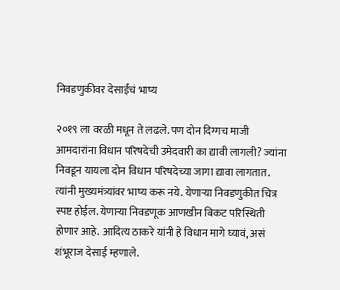निवडणुकीवर देसाईंचं भाष्य

२०१९ ला वरळी मधून ते लढले. पण दोन दिग्गच माजी आमदारांना विधान परिषदेची उमेदवारी का द्यावी लागली? ज्यांना निवडून यायला दोन विधान परिषदेच्या जागा द्यावा लागतात. त्यांनी मुख्यमंत्र्यांवर भाष्य करू नये. येणाऱ्या निवडणुकीत चित्र स्पष्ट होईल. येणाऱ्या निवडणूक आणखीन बिकट परिस्थिती होणार आहे. आदित्य ठाकरे यांनी हे विधान मागे घ्यावं, असं शंभूराज देसाई म्हणाले.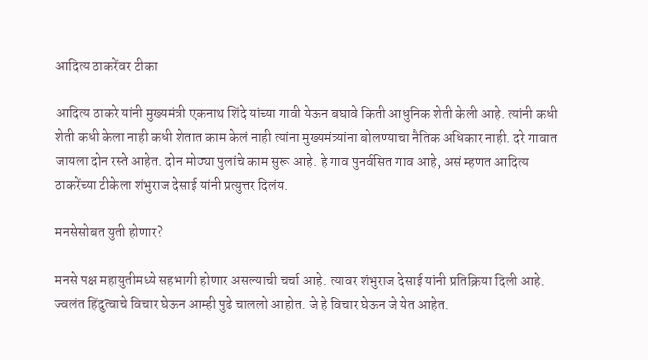आदित्य ठाकरेंवर टीका

आदित्य ठाकरे यांनी मुख्यमंत्री एकनाथ शिंदे यांच्या गावी येऊन बघावे किती आधुनिक शेती केली आहे. त्यांनी कधी शेती कधी केला नाही कधी शेतात काम केलं नाही त्यांना मुख्यमंत्र्यांना बोलण्याचा नैतिक अधिकार नाही. दरे गावात जायला दोन रस्ते आहेत. दोन मोठ्या पुलांचे काम सुरू आहे. हे गाव पुनर्वसित गाव आहे, असं म्हणत आदित्य ठाकरेंच्या टीकेला शंभुराज देसाई यांनी प्रत्युत्तर दिलंय.

मनसेसोबत युती होणार?

मनसे पक्ष महायुतीमध्ये सहभागी होणार असल्याची चर्चा आहे. त्यावर शंभुराज देसाई यांनी प्रतिक्रिया दिली आहे. ज्वलंत हिंदुत्वाचे विचार घेऊन आम्ही पुढे चाललो आहोत. जे हे विचार घेऊन जे येत आहेत.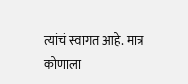त्यांचं स्वागत आहे. मात्र कोणाला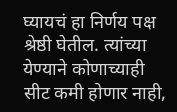घ्यायचं हा निर्णय पक्ष श्रेष्ठी घेतील. त्यांच्या येण्याने कोणाच्याही सीट कमी होणार नाही,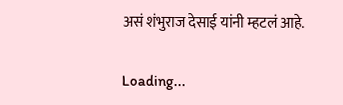असं शंभुराज देसाई यांनी म्हटलं आहे.

Loading...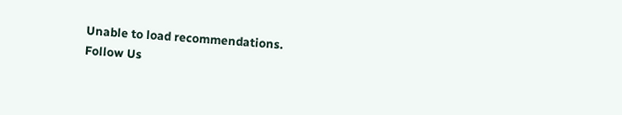Unable to load recommendations.
Follow Us